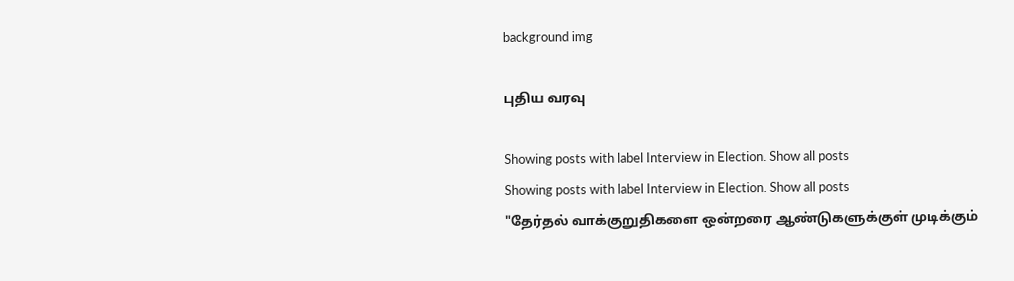background img

புதிய வரவு

Showing posts with label Interview in Election. Show all posts
Showing posts with label Interview in Election. Show all posts
"தேர்தல் வாக்குறுதிகளை ஒன்றரை ஆண்டுகளுக்குள் முடிக்கும்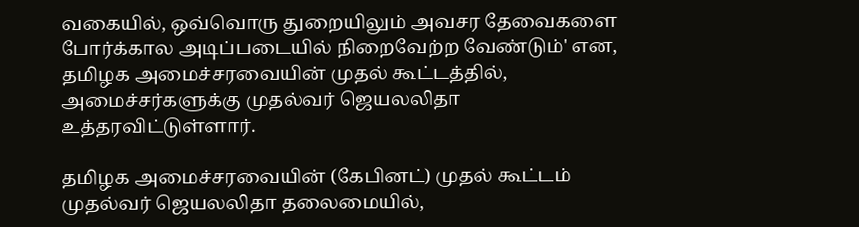வகையில், ஒவ்வொரு துறையிலும் அவசர தேவைகளை போர்க்கால அடிப்படையில் நிறைவேற்ற வேண்டும்' என, தமிழக அமைச்சரவையின் முதல் கூட்டத்தில், அமைச்சர்களுக்கு முதல்வர் ஜெயலலிதா உத்தரவிட்டுள்ளார்.

தமிழக அமைச்சரவையின் (கேபினட்) முதல் கூட்டம் முதல்வர் ஜெயலலிதா தலைமையில்,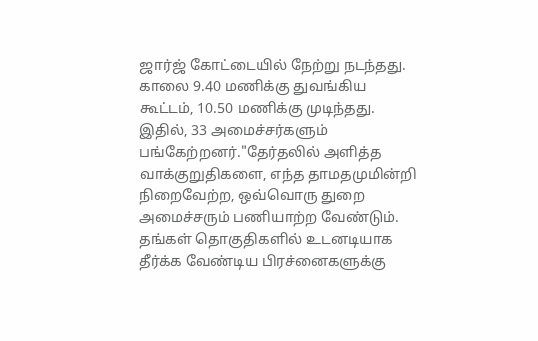ஜார்ஜ் கோட்டையில் நேற்று நடந்தது. காலை 9.40 மணிக்கு துவங்கிய கூட்டம், 10.50 மணிக்கு முடிந்தது. இதில், 33 அமைச்சர்களும் பங்கேற்றனர்."தேர்தலில் அளித்த வாக்குறுதிகளை, எந்த தாமதமுமின்றி நிறைவேற்ற, ஒவ்வொரு துறை அமைச்சரும் பணியாற்ற வேண்டும். தங்கள் தொகுதிகளில் உடனடியாக தீர்க்க வேண்டிய பிரச்னைகளுக்கு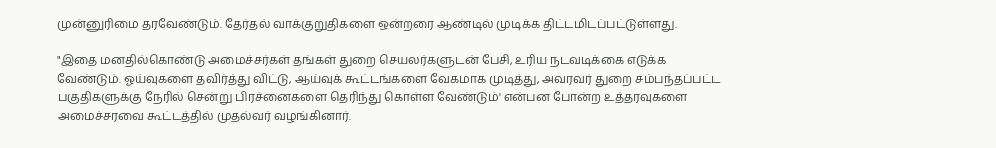முன்னுரிமை தரவேண்டும். தேர்தல் வாக்குறுதிகளை ஒன்றரை ஆண்டில் முடிக்க திட்டமிடப்பட்டுள்ளது.

"இதை மனதில்கொண்டு அமைச்சர்கள் தங்கள் துறை செயலர்களுடன் பேசி, உரிய நடவடிக்கை எடுக்க வேண்டும். ஓய்வுகளை தவிர்த்து விட்டு, ஆய்வுக் கூட்டங்களை வேகமாக முடித்து, அவரவர் துறை சம்பந்தப்பட்ட பகுதிகளுக்கு நேரில் சென்று பிரச்னைகளை தெரிந்து கொள்ள வேண்டும்' என்பன போன்ற உத்தரவுகளை அமைச்சரவை கூட்டத்தில் முதல்வர் வழங்கினார்.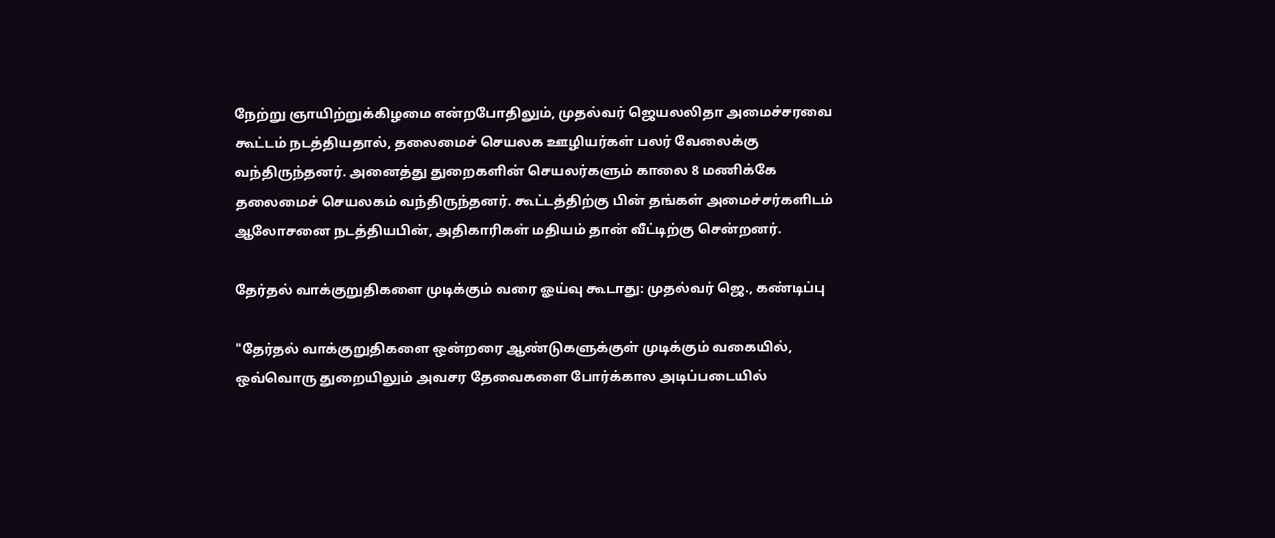நேற்று ஞாயிற்றுக்கிழமை என்றபோதிலும், முதல்வர் ஜெயலலிதா அமைச்சரவை கூட்டம் நடத்தியதால், தலைமைச் செயலக ஊழியர்கள் பலர் வேலைக்கு வந்திருந்தனர். அனைத்து துறைகளின் செயலர்களும் காலை 8 மணிக்கே தலைமைச் செயலகம் வந்திருந்தனர். கூட்டத்திற்கு பின் தங்கள் அமைச்சர்களிடம் ஆலோசனை நடத்தியபின், அதிகாரிகள் மதியம் தான் வீட்டிற்கு சென்றனர்.

தேர்தல் வாக்குறுதிகளை முடிக்கும் வரை ஓய்வு கூடாது: முதல்வர் ஜெ., கண்டிப்பு

"தேர்தல் வாக்குறுதிகளை ஒன்றரை ஆண்டுகளுக்குள் முடிக்கும் வகையில், ஒவ்வொரு துறையிலும் அவசர தேவைகளை போர்க்கால அடிப்படையில்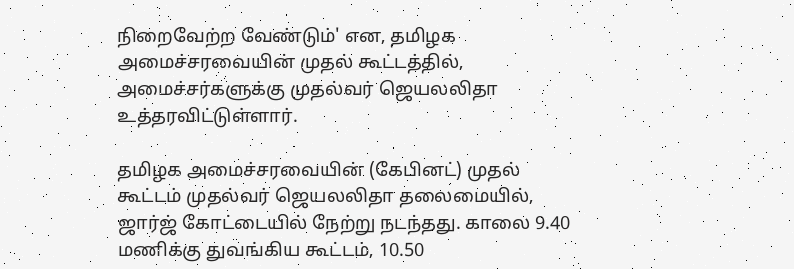நிறைவேற்ற வேண்டும்' என, தமிழக அமைச்சரவையின் முதல் கூட்டத்தில், அமைச்சர்களுக்கு முதல்வர் ஜெயலலிதா உத்தரவிட்டுள்ளார்.

தமிழக அமைச்சரவையின் (கேபினட்) முதல் கூட்டம் முதல்வர் ஜெயலலிதா தலைமையில், ஜார்ஜ் கோட்டையில் நேற்று நடந்தது. காலை 9.40 மணிக்கு துவங்கிய கூட்டம், 10.50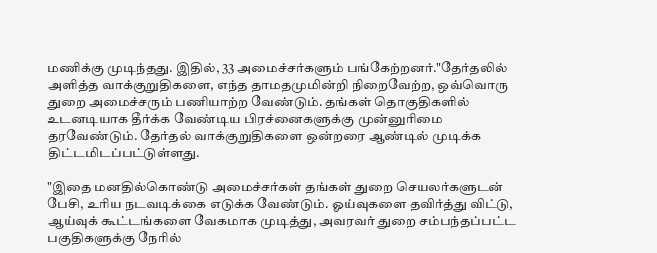மணிக்கு முடிந்தது. இதில், 33 அமைச்சர்களும் பங்கேற்றனர்."தேர்தலில் அளித்த வாக்குறுதிகளை, எந்த தாமதமுமின்றி நிறைவேற்ற, ஒவ்வொரு துறை அமைச்சரும் பணியாற்ற வேண்டும். தங்கள் தொகுதிகளில் உடனடியாக தீர்க்க வேண்டிய பிரச்னைகளுக்கு முன்னுரிமை தரவேண்டும். தேர்தல் வாக்குறுதிகளை ஒன்றரை ஆண்டில் முடிக்க திட்டமிடப்பட்டுள்ளது.

"இதை மனதில்கொண்டு அமைச்சர்கள் தங்கள் துறை செயலர்களுடன் பேசி, உரிய நடவடிக்கை எடுக்க வேண்டும். ஓய்வுகளை தவிர்த்து விட்டு, ஆய்வுக் கூட்டங்களை வேகமாக முடித்து, அவரவர் துறை சம்பந்தப்பட்ட பகுதிகளுக்கு நேரில்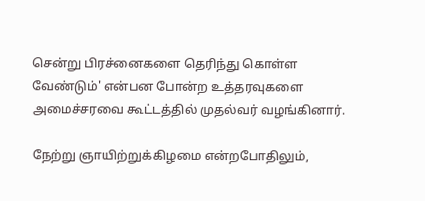சென்று பிரச்னைகளை தெரிந்து கொள்ள வேண்டும்' என்பன போன்ற உத்தரவுகளை அமைச்சரவை கூட்டத்தில் முதல்வர் வழங்கினார்.

நேற்று ஞாயிற்றுக்கிழமை என்றபோதிலும்,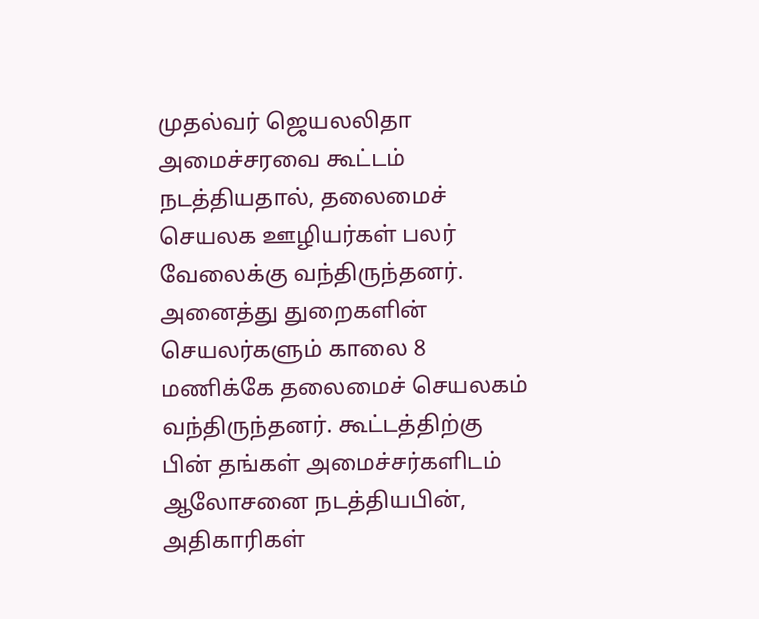முதல்வர் ஜெயலலிதா அமைச்சரவை கூட்டம் நடத்தியதால், தலைமைச் செயலக ஊழியர்கள் பலர் வேலைக்கு வந்திருந்தனர். அனைத்து துறைகளின் செயலர்களும் காலை 8 மணிக்கே தலைமைச் செயலகம் வந்திருந்தனர். கூட்டத்திற்கு பின் தங்கள் அமைச்சர்களிடம் ஆலோசனை நடத்தியபின், அதிகாரிகள்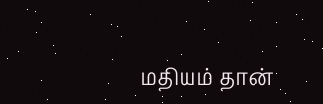மதியம் தான்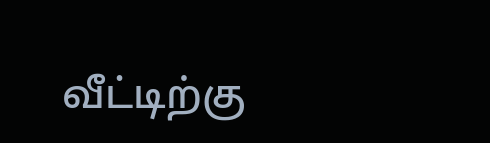வீட்டிற்கு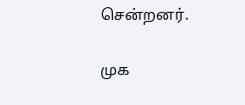சென்றனர்.

முக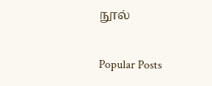நூல்

Popular Posts